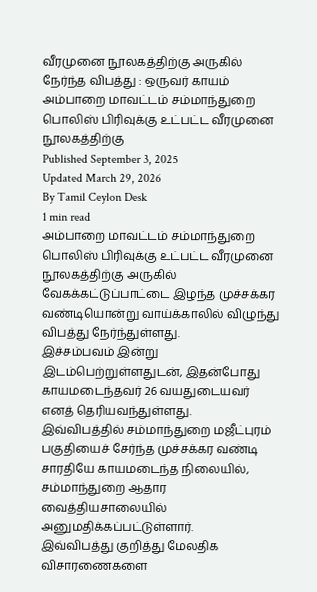வீரமுனை நூலகத்திற்கு அருகில் நேர்ந்த விபத்து : ஒருவர் காயம்
அம்பாறை மாவட்டம் சம்மாந்துறை பொலிஸ் பிரிவுக்கு உட்பட்ட வீரமுனை நூலகத்திற்கு
Published September 3, 2025
Updated March 29, 2026
By Tamil Ceylon Desk
1 min read
அம்பாறை மாவட்டம் சம்மாந்துறை பொலிஸ் பிரிவுக்கு உட்பட்ட வீரமுனை நூலகத்திற்கு அருகில் வேகக்கட்டுப்பாட்டை இழந்த முச்சக்கர வண்டியொன்று வாய்க்காலில் விழுந்து விபத்து நேர்ந்துள்ளது.
இச்சம்பவம் இன்று இடம்பெற்றுள்ளதுடன், இதன்போது காயமடைந்தவர் 26 வயதுடையவர் எனத் தெரியவந்துள்ளது.
இவ்விபத்தில் சம்மாந்துறை மஜீட்புரம் பகுதியைச் சேர்ந்த முச்சக்கர வண்டி சாரதியே காயமடைந்த நிலையில், சம்மாந்துறை ஆதார வைத்தியசாலையில் அனுமதிக்கப்பட்டுள்ளார்.
இவ்விபத்து குறித்து மேலதிக விசாரணைகளை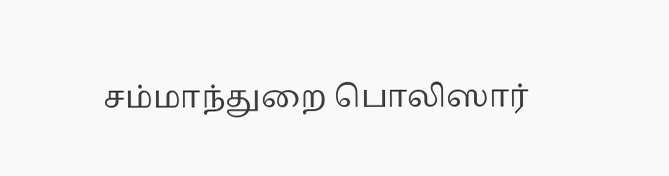சம்மாந்துறை பொலிஸார்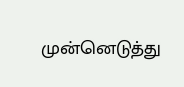முன்னெடுத்து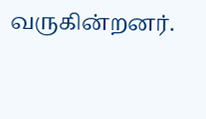வருகின்றனர்.